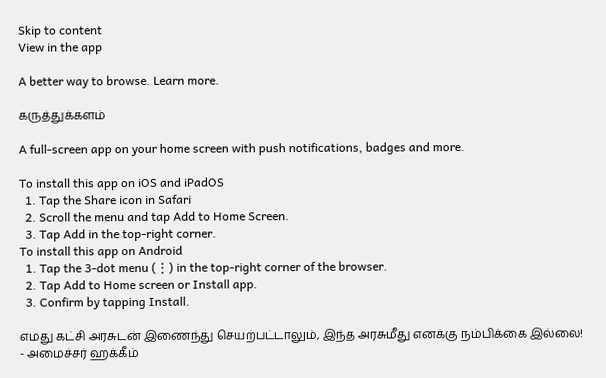Skip to content
View in the app

A better way to browse. Learn more.

கருத்துக்களம்

A full-screen app on your home screen with push notifications, badges and more.

To install this app on iOS and iPadOS
  1. Tap the Share icon in Safari
  2. Scroll the menu and tap Add to Home Screen.
  3. Tap Add in the top-right corner.
To install this app on Android
  1. Tap the 3-dot menu (⋮) in the top-right corner of the browser.
  2. Tap Add to Home screen or Install app.
  3. Confirm by tapping Install.

எமது கட்சி அரசுடன் இணைந்து செயற்பட்டாலும், இந்த அரசுமீது எனக்கு நம்பிக்கை இல்லை! - அமைச்சர் ஹக்கீம்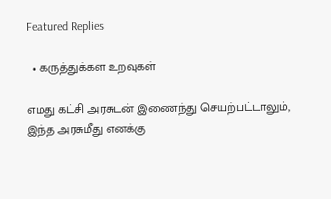Featured Replies

  • கருத்துக்கள உறவுகள்

எமது கட்சி அரசுடன் இணைந்து செயற்பட்டாலும், இந்த அரசுமீது எனக்கு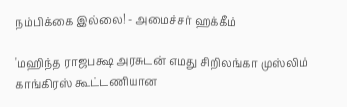நம்பிக்கை இல்லை! - அமைச்சர் ஹக்கீம்

'மஹிந்த ராஜபக்ஷ அரசுடன் எமது சிறிலங்கா முஸ்லிம் காங்கிரஸ் கூட்டணியான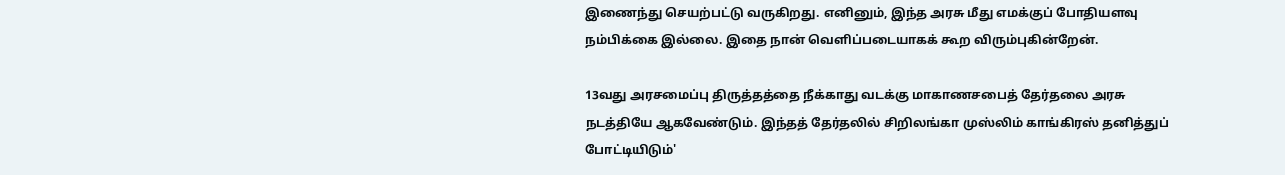இணைந்து செயற்பட்டு வருகிறது. எனினும், இந்த அரசு மீது எமக்குப் போதியளவு நம்பிக்கை இல்லை. இதை நான் வெளிப்படையாகக் கூற விரும்புகின்றேன்.

13வது அரசமைப்பு திருத்தத்தை நீக்காது வடக்கு மாகாணசபைத் தேர்தலை அரசு நடத்தியே ஆகவேண்டும். இந்தத் தேர்தலில் சிறிலங்கா முஸ்லிம் காங்கிரஸ் தனித்துப் போட்டியிடும்'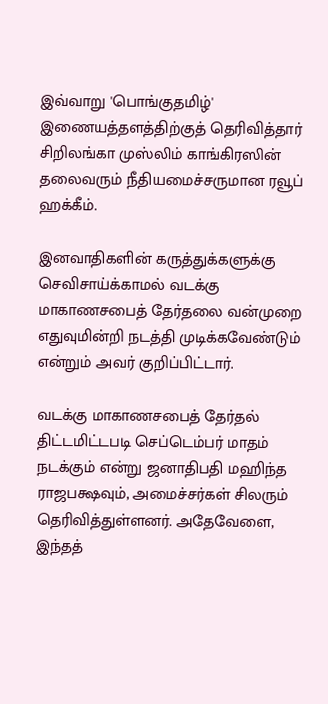இவ்வாறு 'பொங்குதமிழ்' இணையத்தளத்திற்குத் தெரிவித்தார் சிறிலங்கா முஸ்லிம் காங்கிரஸின் தலைவரும் நீதியமைச்சருமான ரவூப் ஹக்கீம்.

இனவாதிகளின் கருத்துக்களுக்கு செவிசாய்க்காமல் வடக்கு மாகாணசபைத் தேர்தலை வன்முறை எதுவுமின்றி நடத்தி முடிக்கவேண்டும் என்றும் அவர் குறிப்பிட்டார்.

வடக்கு மாகாணசபைத் தேர்தல் திட்டமிட்டபடி செப்டெம்பர் மாதம் நடக்கும் என்று ஜனாதிபதி மஹிந்த ராஜபக்ஷவும், அமைச்சர்கள் சிலரும் தெரிவித்துள்ளனர். அதேவேளை, இந்தத்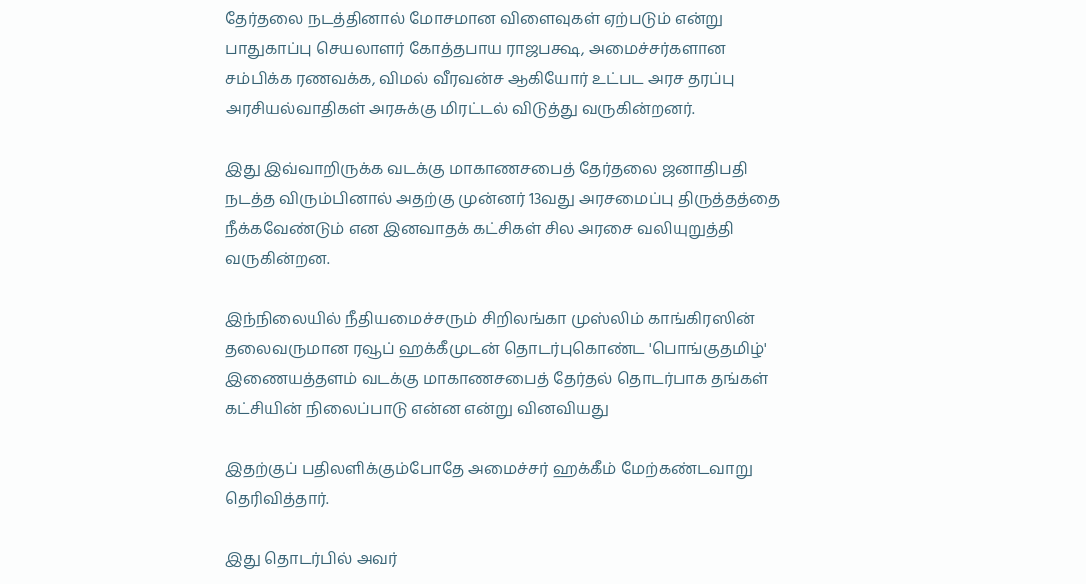தேர்தலை நடத்தினால் மோசமான விளைவுகள் ஏற்படும் என்று பாதுகாப்பு செயலாளர் கோத்தபாய ராஜபக்ஷ, அமைச்சர்களான சம்பிக்க ரணவக்க, விமல் வீரவன்ச ஆகியோர் உட்பட அரச தரப்பு அரசியல்வாதிகள் அரசுக்கு மிரட்டல் விடுத்து வருகின்றனர்.

இது இவ்வாறிருக்க வடக்கு மாகாணசபைத் தேர்தலை ஜனாதிபதி நடத்த விரும்பினால் அதற்கு முன்னர் 13வது அரசமைப்பு திருத்தத்தை நீக்கவேண்டும் என இனவாதக் கட்சிகள் சில அரசை வலியுறுத்தி வருகின்றன.

இந்நிலையில் நீதியமைச்சரும் சிறிலங்கா முஸ்லிம் காங்கிரஸின் தலைவருமான ரவூப் ஹக்கீமுடன் தொடர்புகொண்ட 'பொங்குதமிழ்' இணையத்தளம் வடக்கு மாகாணசபைத் தேர்தல் தொடர்பாக தங்கள் கட்சியின் நிலைப்பாடு என்ன என்று வினவியது

இதற்குப் பதிலளிக்கும்போதே அமைச்சர் ஹக்கீம் மேற்கண்டவாறு தெரிவித்தார்.

இது தொடர்பில் அவர்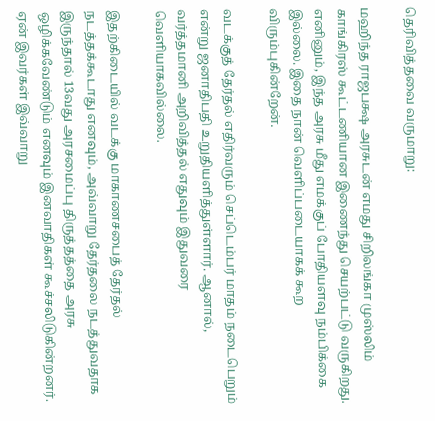தெரிவித்தவை வருமாறு:

மஹிந்த ராஜபக்ஷ அரசுடன் எமது சிறிலங்கா முஸ்லிம் காங்கிரஸ் கூட்டணியான இணைந்து செயற்பட்டு வருகிறது. எனினும், இந்த அரசு மீது எமக்குப் போதியளவு நம்பிக்கை இல்லை. இதை நான் வெளிப்படையாகக் கூற விரும்புகின்றேன்.

வடக்குத் தேர்தல் எதிர்வரும் செப்டெம்பர் மாதம் நடைபெறும் என்று ஜனாதிபதி உறுதியளித்துள்ளார். ஆனால், வர்த்தமானி அறிவித்தல் எதுவும் இதுவரை வெளியாகவில்லை.

இதற்கிடையில் வடக்கு மாகாணசபைத் தேர்தல் நடத்தக்கூடாது எனவும், அவ்வாறு தேர்தலை நடத்துவதாக இருந்தால் 13வது அரசமைப்பு திருத்தத்தை அரசு ஒழிக்கவேண்டும் எனவும் இனவாதிகள் கூச்சலிடுகின்றனர். ஏன் இவர்கள் இவ்வாறு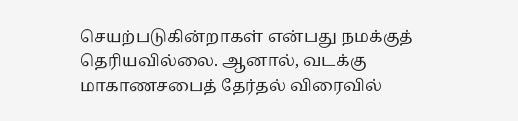செயற்படுகின்றாகள் என்பது நமக்குத் தெரியவில்லை. ஆனால், வடக்கு மாகாணசபைத் தேர்தல் விரைவில்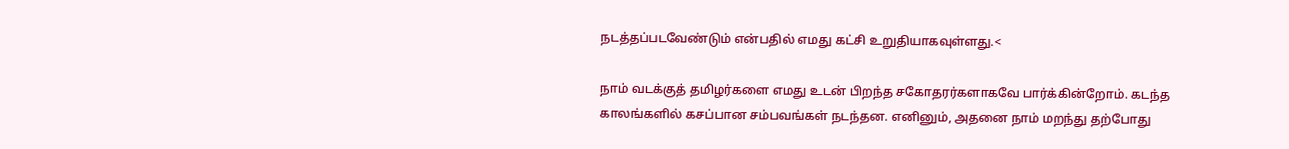நடத்தப்படவேண்டும் என்பதில் எமது கட்சி உறுதியாகவுள்ளது.<

நாம் வடக்குத் தமிழர்களை எமது உடன் பிறந்த சகோதரர்களாகவே பார்க்கின்றோம். கடந்த காலங்களில் கசப்பான சம்பவங்கள் நடந்தன. எனினும், அதனை நாம் மறந்து தற்போது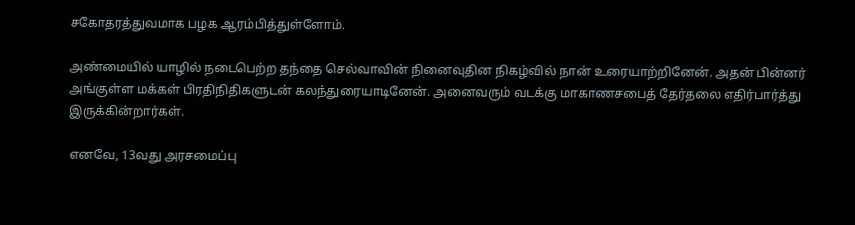சகோதரத்துவமாக பழக ஆரம்பித்துள்ளோம்.

அண்மையில் யாழில் நடைபெற்ற தந்தை செல்வாவின் நினைவுதின நிகழ்வில் நான் உரையாற்றினேன். அதன் பின்னர் அங்குள்ள மக்கள் பிரதிநிதிகளுடன் கலந்துரையாடினேன். அனைவரும் வடக்கு மாகாணசபைத் தேர்தலை எதிர்பார்த்து இருக்கின்றார்கள்.

எனவே, 13வது அரசமைப்பு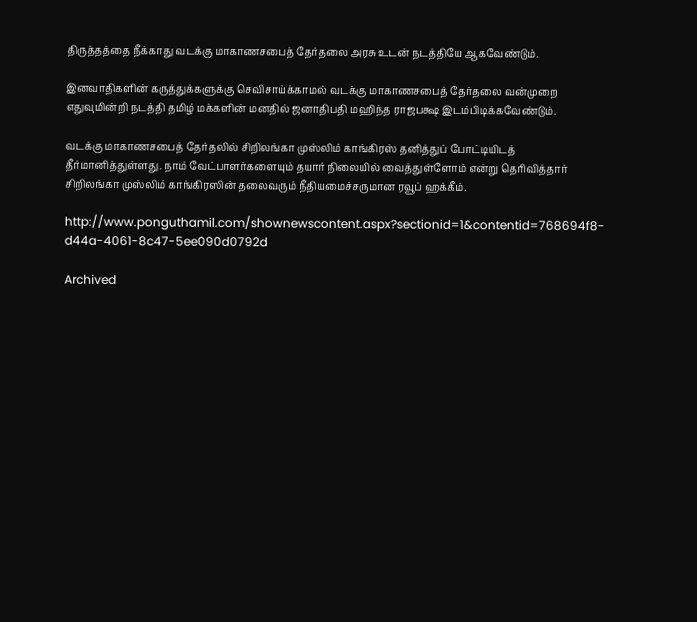திருத்தத்தை நீக்காது வடக்கு மாகாணசபைத் தேர்தலை அரசு உடன் நடத்தியே ஆகவேண்டும்.

இனவாதிகளின் கருத்துக்களுக்கு செவிசாய்க்காமல் வடக்கு மாகாணசபைத் தேர்தலை வன்முறை எதுவுமின்றி நடத்தி தமிழ் மக்களின் மனதில் ஜனாதிபதி மஹிந்த ராஜபக்ஷ இடம்பிடிக்கவேண்டும்.

வடக்கு மாகாணசபைத் தேர்தலில் சிறிலங்கா முஸ்லிம் காங்கிரஸ் தனித்துப் போட்டியிடத் தீர்மானித்துள்ளது. நாம் வேட்பாளர்களையும் தயார் நிலையில் வைத்துள்ளோம் என்று தெரிவித்தார் சிறிலங்கா முஸ்லிம் காங்கிரஸின் தலைவரும் நீதியமைச்சருமான ரவூப் ஹக்கீம்.

http://www.ponguthamil.com/shownewscontent.aspx?sectionid=1&contentid=768694f8-d44a-4061-8c47-5ee090d0792d

Archived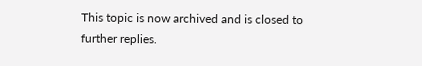This topic is now archived and is closed to further replies.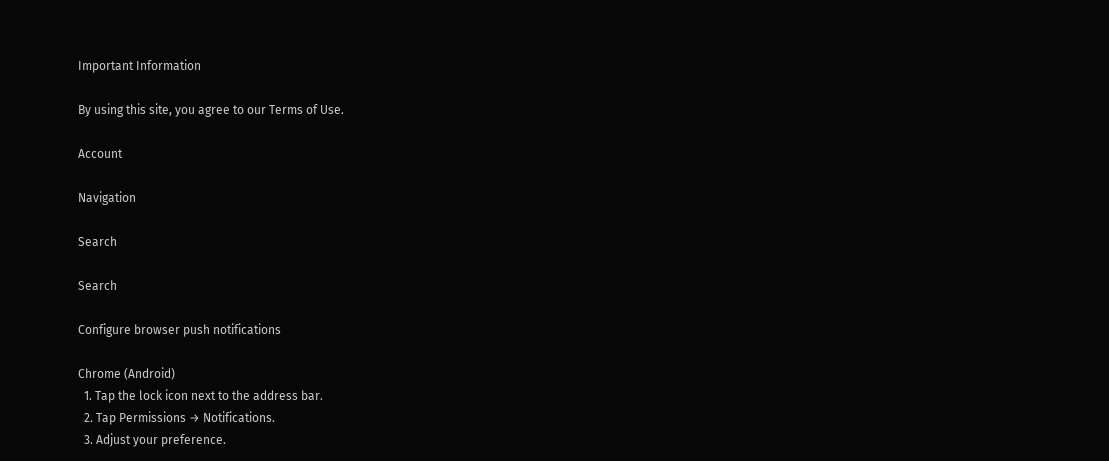Important Information

By using this site, you agree to our Terms of Use.

Account

Navigation

Search

Search

Configure browser push notifications

Chrome (Android)
  1. Tap the lock icon next to the address bar.
  2. Tap Permissions → Notifications.
  3. Adjust your preference.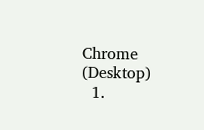Chrome (Desktop)
  1.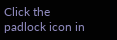Click the padlock icon in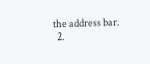the address bar.
  2.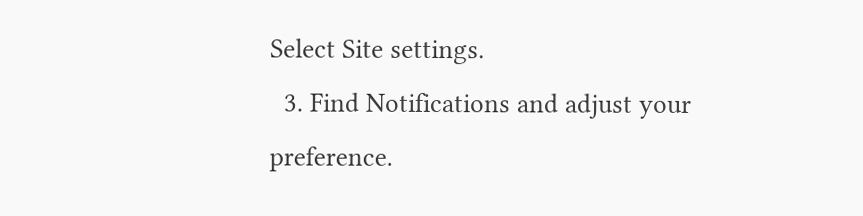Select Site settings.
  3. Find Notifications and adjust your preference.